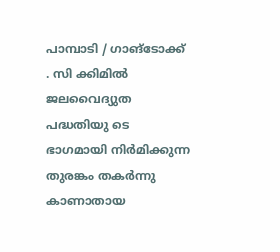പാമ്പാടി / ഗാങ്ടോക്ക് . സി ക്കിമിൽ ജലവൈദ്യുത പദ്ധതിയു ടെ ഭാഗമായി നിർമിക്കുന്ന തുരങ്കം തകർന്നു കാണാതായ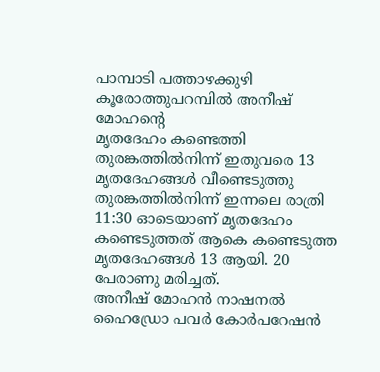പാമ്പാടി പത്താഴക്കുഴി കൂരോത്തുപറമ്പിൽ അനീഷ് മോഹൻ്റെ
മൃതദേഹം കണ്ടെത്തി
തുരങ്കത്തിൽനിന്ന് ഇതുവരെ 13 മൃതദേഹങ്ങൾ വീണ്ടെടുത്തു
തുരങ്കത്തിൽനിന്ന് ഇന്നലെ രാത്രി 11:30 ഓടെയാണ് മൃതദേഹം കണ്ടെടുത്തത് ആകെ കണ്ടെടുത്ത മൃതദേഹങ്ങൾ 13 ആയി. 20 പേരാണു മരിച്ചത്.
അനീഷ് മോഹൻ നാഷനൽ ഹൈഡ്രോ പവർ കോർപറേഷൻ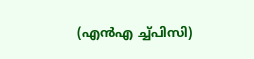(എൻഎ ച്ച്പിസി)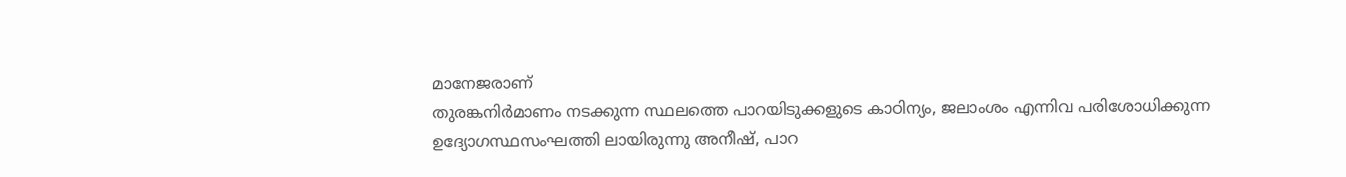മാനേജരാണ്
തുരങ്കനിർമാണം നടക്കുന്ന സ്ഥലത്തെ പാറയിടുക്കളുടെ കാഠിന്യം, ജലാംശം എന്നിവ പരിശോധിക്കുന്ന ഉദ്യോഗസ്ഥസംഘത്തി ലായിരുന്നു അനീഷ്, പാറ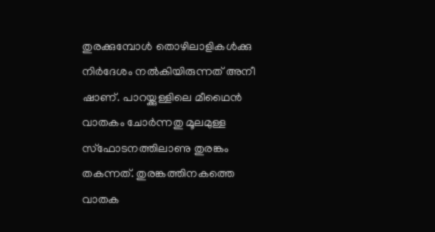തുരക്കുമ്പോൾ തൊഴിലാളികൾക്കു നിർദേശം നൽകിയിരുന്നത് അനീ ഷാണ്. പാറയ്ക്കുള്ളിലെ മീഥൈൻ വാതകം ചോർന്നതു മൂലമുള്ള സ്ഫോടനത്തിലാണു തുരങ്കം തകന്നത്. തുരങ്കത്തിനകത്തെ വാതക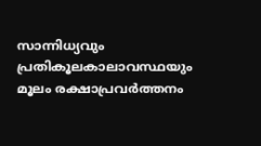സാന്നിധ്യവും പ്രതികൂലകാലാവസ്ഥയും മൂലം രക്ഷാപ്രവർത്തനം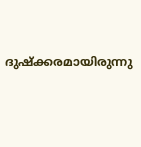ദുഷ്ക്കരമായിരുന്നു